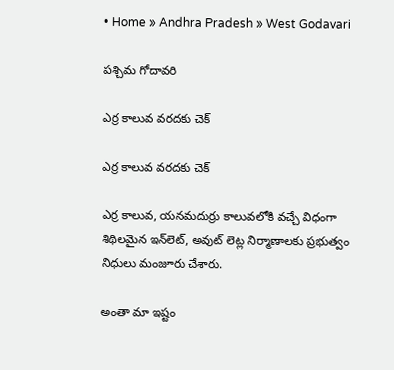• Home » Andhra Pradesh » West Godavari

పశ్చిమ గోదావరి

ఎర్ర కాలువ వరదకు చెక్‌

ఎర్ర కాలువ వరదకు చెక్‌

ఎర్ర కాలువ, యనమదుర్రు కాలువలోకి వచ్చే విధంగా శిథిలమైన ఇన్‌లెట్‌, అవుట్‌ లెట్ల నిర్మాణాలకు ప్రభుత్వం నిధులు మంజూరు చేశారు.

అంతా మా ఇష్టం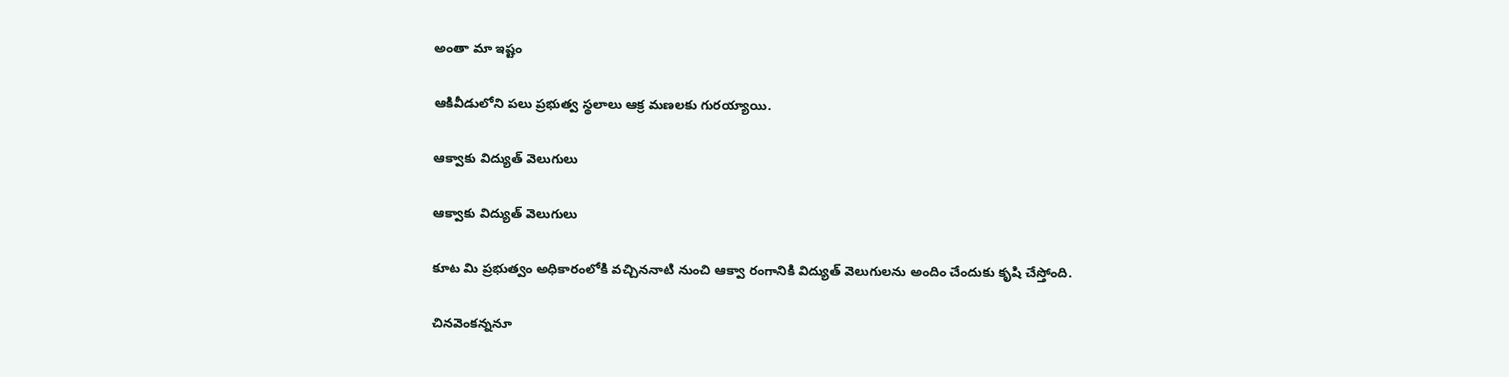అంతా మా ఇష్టం

ఆకివీడులోని పలు ప్రభుత్వ స్థలాలు ఆక్ర మణలకు గురయ్యాయి.

ఆక్వాకు విద్యుత్‌ వెలుగులు

ఆక్వాకు విద్యుత్‌ వెలుగులు

కూట మి ప్రభుత్వం అధికారంలోకి వచ్చిననాటి నుంచి ఆక్వా రంగానికి విద్యుత్‌ వెలుగులను అందిం చేందుకు కృషి చేస్తోంది.

చినవెంకన్ననూ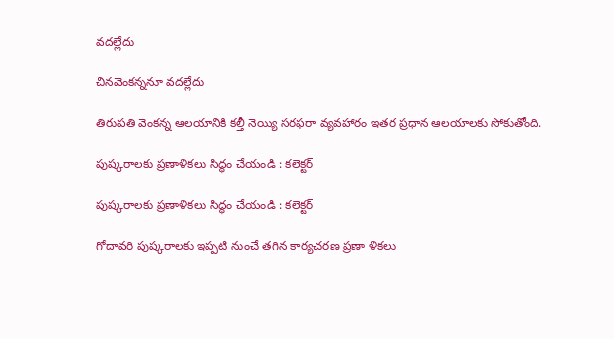వదల్లేదు

చినవెంకన్ననూ వదల్లేదు

తిరుపతి వెంకన్న ఆలయానికి కల్తీ నెయ్యి సరఫరా వ్యవహారం ఇతర ప్రధాన ఆలయాలకు సోకుతోంది.

పుష్కరాలకు ప్రణాళికలు సిద్ధం చేయండి : కలెక్టర్‌

పుష్కరాలకు ప్రణాళికలు సిద్ధం చేయండి : కలెక్టర్‌

గోదావరి పుష్కరాలకు ఇప్పటి నుంచే తగిన కార్యచరణ ప్రణా ళికలు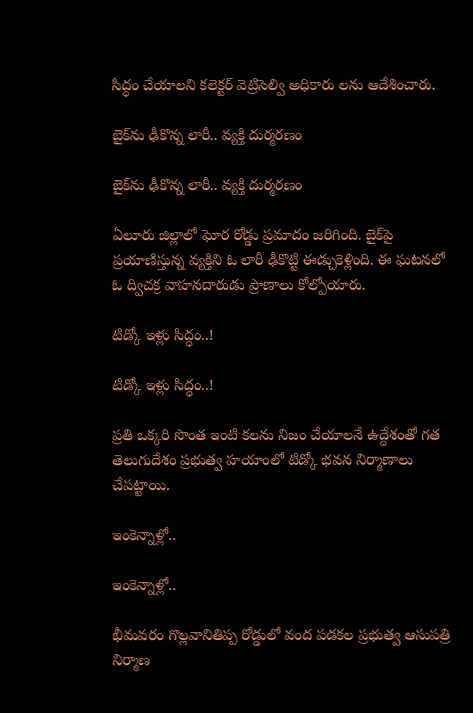సిద్ధం చేయాలని కలెక్టర్‌ వెట్రిసెల్వి అధికారు లను ఆదేశించారు.

బైక్‌ను ఢీకొన్న లారీ.. వ్యక్తి దుర్మరణం

బైక్‌ను ఢీకొన్న లారీ.. వ్యక్తి దుర్మరణం

ఏలూరు జిల్లాలో ఘోర రోడ్డు ప్రమాదం జరిగింది. బైక్‌పై ప్రయాణిస్తున్న వ్యక్తిని ఓ లారీ ఢీకొట్టి ఈడ్చుకెళ్లింది. ఈ ఘటనలో ఓ ద్విచక్ర వాహనదారుడు ప్రాణాలు కోల్పోయారు.

టిడ్కో ఇళ్లు సిద్ధం..!

టిడ్కో ఇళ్లు సిద్ధం..!

ప్రతి ఒక్కరి సొంత ఇంటి కలను నిజం చేయాలనే ఉద్దేశంతో గత తెలుగుదేశం ప్రభుత్వ హయాంలో టిడ్కో భవన నిర్మాణాలు చేపట్టాయి.

ఇంకెన్నాళ్లో..

ఇంకెన్నాళ్లో..

భీమవరం గొల్లవానితిప్ప రోడ్డులో వంద పడకల ప్రభుత్వ ఆసుపత్రి నిర్మాణ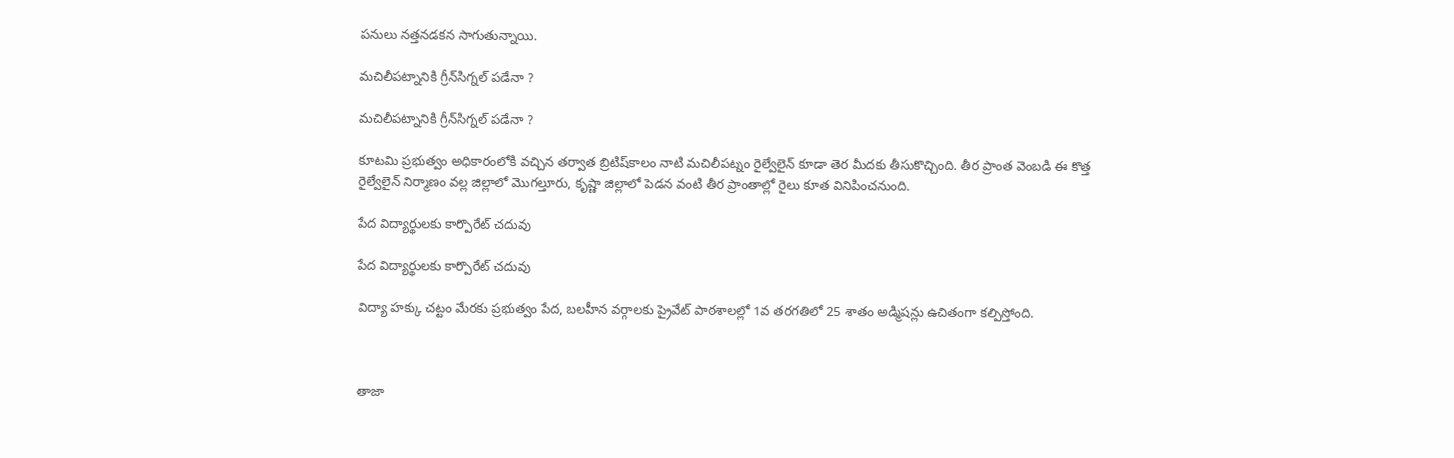పనులు నత్తనడకన సాగుతున్నాయి.

మచిలీపట్నానికి గ్రీన్‌సిగ్నల్‌ పడేనా ?

మచిలీపట్నానికి గ్రీన్‌సిగ్నల్‌ పడేనా ?

కూటమి ప్రభుత్వం అధికారంలోకి వచ్చిన తర్వాత బ్రిటిష్‌కాలం నాటి మచిలీపట్నం రైల్వేలైన్‌ కూడా తెర మీదకు తీసుకొచ్చింది. తీర ప్రాంత వెంబడి ఈ కొత్త రైల్వేలైన్‌ నిర్మాణం వల్ల జిల్లాలో మొగల్తూరు, కృష్ణా జిల్లాలో పెడన వంటి తీర ప్రాంతాల్లో రైలు కూత వినిపించనుంది.

పేద విద్యార్థులకు కార్పొరేట్‌ చదువు

పేద విద్యార్థులకు కార్పొరేట్‌ చదువు

విద్యా హక్కు చట్టం మేరకు ప్రభుత్వం పేద, బలహీన వర్గాలకు ప్రైవేట్‌ పాఠశాలల్లో 1వ తరగతిలో 25 శాతం అడ్మిషన్లు ఉచితంగా కల్పిస్తోంది.



తాజా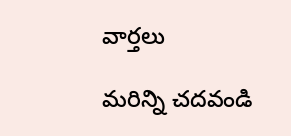వార్తలు

మరిన్ని చదవండి